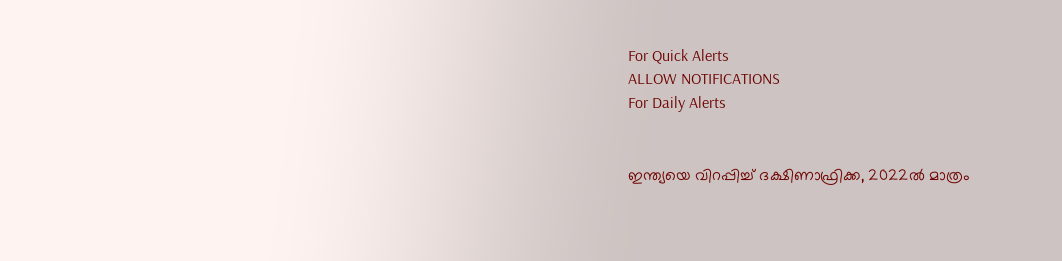For Quick Alerts
ALLOW NOTIFICATIONS
For Daily Alerts


ഇന്ത്യയെ വിറപ്പിച്ച് ദക്ഷിണാഫ്രിക്ക, 2022ല്‍ മാത്രം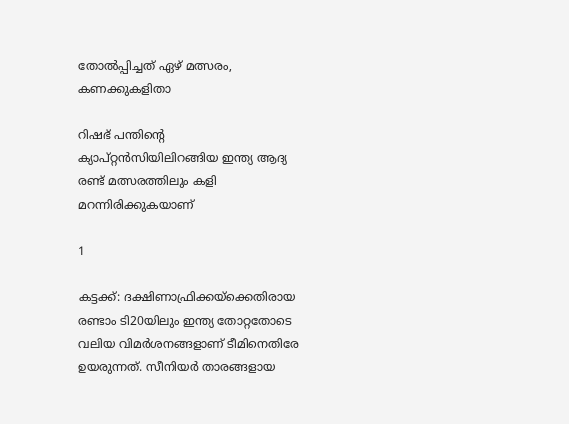തോല്‍പ്പിച്ചത് ഏഴ് മത്സരം, കണക്കുകളിതാ

റിഷഭ് പന്തിന്റെ ക്യാപ്റ്റന്‍സിയിലിറങ്ങിയ ഇന്ത്യ ആദ്യ രണ്ട് മത്സരത്തിലും കളി മറന്നിരിക്കുകയാണ്

1

കട്ടക്ക്: ദക്ഷിണാഫ്രിക്കയ്‌ക്കെതിരായ രണ്ടാം ടി20യിലും ഇന്ത്യ തോറ്റതോടെ വലിയ വിമര്‍ശനങ്ങളാണ് ടീമിനെതിരേ ഉയരുന്നത്. സീനിയര്‍ താരങ്ങളായ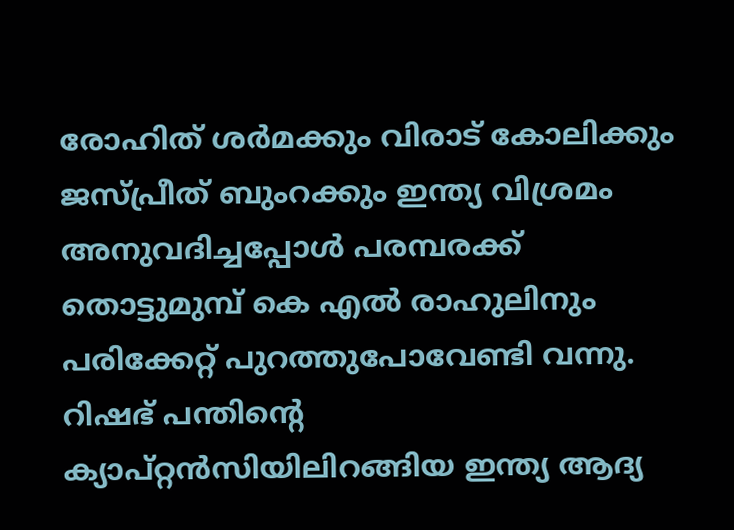രോഹിത് ശര്‍മക്കും വിരാട് കോലിക്കും ജസ്പ്രീത് ബുംറക്കും ഇന്ത്യ വിശ്രമം അനുവദിച്ചപ്പോള്‍ പരമ്പരക്ക് തൊട്ടുമുമ്പ് കെ എല്‍ രാഹുലിനും പരിക്കേറ്റ് പുറത്തുപോവേണ്ടി വന്നു. റിഷഭ് പന്തിന്റെ ക്യാപ്റ്റന്‍സിയിലിറങ്ങിയ ഇന്ത്യ ആദ്യ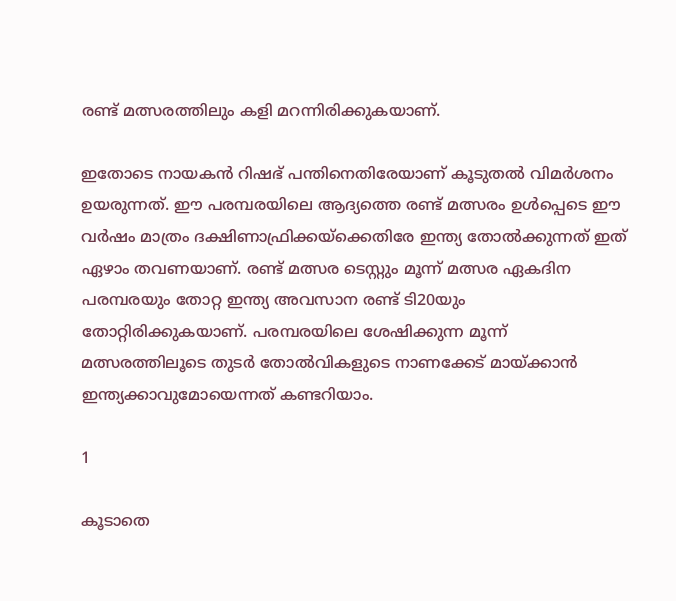രണ്ട് മത്സരത്തിലും കളി മറന്നിരിക്കുകയാണ്.

ഇതോടെ നായകന്‍ റിഷഭ് പന്തിനെതിരേയാണ് കൂടുതല്‍ വിമര്‍ശനം ഉയരുന്നത്. ഈ പരമ്പരയിലെ ആദ്യത്തെ രണ്ട് മത്സരം ഉള്‍പ്പെടെ ഈ വര്‍ഷം മാത്രം ദക്ഷിണാഫ്രിക്കയ്‌ക്കെതിരേ ഇന്ത്യ തോല്‍ക്കുന്നത് ഇത് ഏഴാം തവണയാണ്. രണ്ട് മത്സര ടെസ്റ്റും മൂന്ന് മത്സര ഏകദിന പരമ്പരയും തോറ്റ ഇന്ത്യ അവസാന രണ്ട് ടി20യും തോറ്റിരിക്കുകയാണ്. പരമ്പരയിലെ ശേഷിക്കുന്ന മൂന്ന് മത്സരത്തിലൂടെ തുടര്‍ തോല്‍വികളുടെ നാണക്കേട് മായ്ക്കാന്‍ ഇന്ത്യക്കാവുമോയെന്നത് കണ്ടറിയാം.

1

കൂടാതെ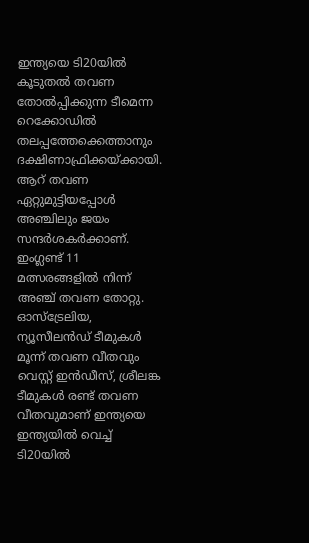ഇന്ത്യയെ ടി20യില്‍ കൂടുതല്‍ തവണ തോല്‍പ്പിക്കുന്ന ടീമെന്ന റെക്കോഡില്‍ തലപ്പത്തേക്കെത്താനും ദക്ഷിണാഫ്രിക്കയ്ക്കായി. ആറ് തവണ ഏറ്റുമുട്ടിയപ്പോള്‍ അഞ്ചിലും ജയം സന്ദര്‍ശകര്‍ക്കാണ്. ഇംഗ്ലണ്ട് 11 മത്സരങ്ങളില്‍ നിന്ന് അഞ്ച് തവണ തോറ്റു. ഓസ്‌ട്രേലിയ, ന്യൂസീലന്‍ഡ് ടീമുകള്‍ മൂന്ന് തവണ വീതവും വെസ്റ്റ് ഇന്‍ഡീസ്, ശ്രീലങ്ക ടീമുകള്‍ രണ്ട് തവണ വീതവുമാണ് ഇന്ത്യയെ ഇന്ത്യയില്‍ വെച്ച് ടി20യില്‍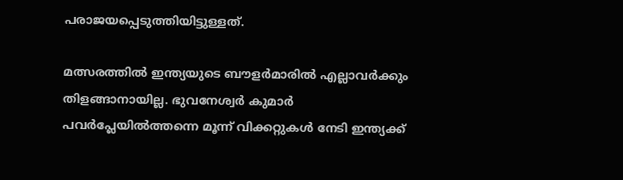പരാജയപ്പെടുത്തിയിട്ടുള്ളത്.

മത്സരത്തില്‍ ഇന്ത്യയുടെ ബൗളര്‍മാരില്‍ എല്ലാവര്‍ക്കും തിളങ്ങാനായില്ല. ഭുവനേശ്വര്‍ കുമാര്‍ പവര്‍പ്ലേയില്‍ത്തന്നെ മൂന്ന് വിക്കറ്റുകള്‍ നേടി ഇന്ത്യക്ക്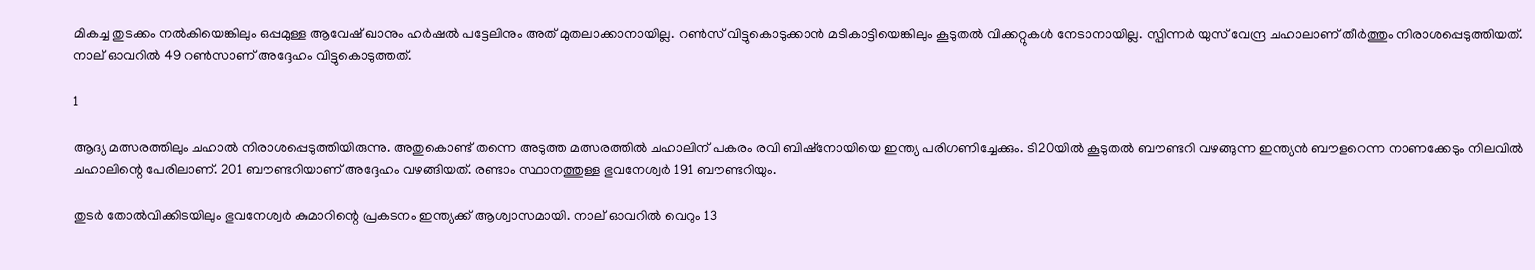മികച്ച തുടക്കം നല്‍കിയെങ്കിലും ഒപ്പമുള്ള ആവേഷ് ഖാനും ഹര്‍ഷല്‍ പട്ടേലിനും അത് മുതലാക്കാനായില്ല. റണ്‍സ് വിട്ടുകൊടുക്കാന്‍ മടികാട്ടിയെങ്കിലും കൂടുതല്‍ വിക്കറ്റുകള്‍ നേടാനായില്ല. സ്പിന്നര്‍ യുസ് വേന്ദ്ര ചഹാലാണ് തീര്‍ത്തും നിരാശപ്പെടുത്തിയത്. നാല് ഓവറില്‍ 49 റണ്‍സാണ് അദ്ദേഹം വിട്ടുകൊടുത്തത്.

1

ആദ്യ മത്സരത്തിലും ചഹാല്‍ നിരാശപ്പെടുത്തിയിരുന്നു. അതുകൊണ്ട് തന്നെ അടുത്ത മത്സരത്തില്‍ ചഹാലിന് പകരം രവി ബിഷ്‌നോയിയെ ഇന്ത്യ പരിഗണിച്ചേക്കും. ടി20യില്‍ കൂടുതല്‍ ബൗണ്ടറി വഴങ്ങുന്ന ഇന്ത്യന്‍ ബൗളറെന്ന നാണക്കേടും നിലവില്‍ ചഹാലിന്റെ പേരിലാണ്. 201 ബൗണ്ടറിയാണ് അദ്ദേഹം വഴങ്ങിയത്. രണ്ടാം സ്ഥാനത്തുള്ള ഭുവനേശ്വര്‍ 191 ബൗണ്ടറിയും.

തുടര്‍ തോല്‍വിക്കിടയിലും ഭുവനേശ്വര്‍ കുമാറിന്റെ പ്രകടനം ഇന്ത്യക്ക് ആശ്വാസമായി. നാല് ഓവറില്‍ വെറും 13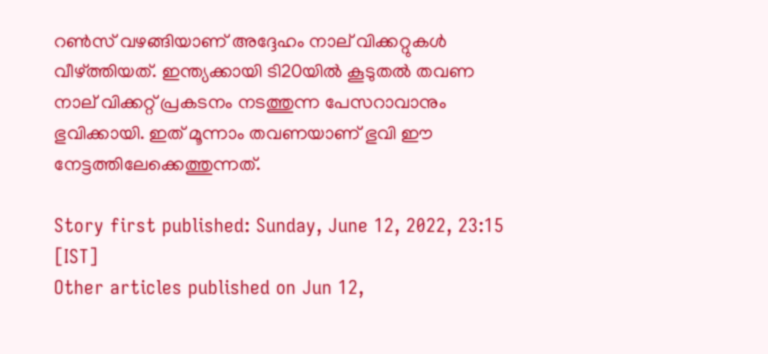റണ്‍സ് വഴങ്ങിയാണ് അദ്ദേഹം നാല് വിക്കറ്റുകള്‍ വീഴ്ത്തിയത്. ഇന്ത്യക്കായി ടി20യില്‍ കൂടുതല്‍ തവണ നാല് വിക്കറ്റ് പ്രകടനം നടത്തുന്ന പേസറാവാനും ഭുവിക്കായി. ഇത് മൂന്നാം തവണയാണ് ഭുവി ഈ നേട്ടത്തിലേക്കെത്തുന്നത്.

Story first published: Sunday, June 12, 2022, 23:15 [IST]
Other articles published on Jun 12,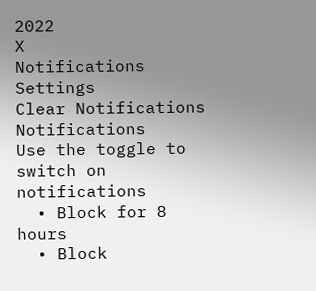2022
X
Notifications
Settings
Clear Notifications
Notifications
Use the toggle to switch on notifications
  • Block for 8 hours
  • Block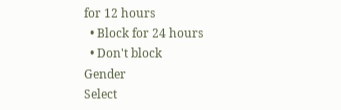for 12 hours
  • Block for 24 hours
  • Don't block
Gender
Select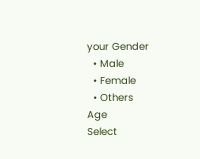your Gender
  • Male
  • Female
  • Others
Age
Select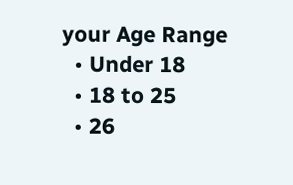your Age Range
  • Under 18
  • 18 to 25
  • 26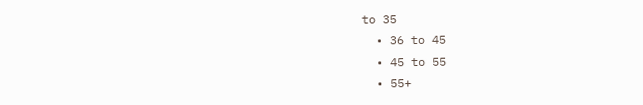to 35
  • 36 to 45
  • 45 to 55
  • 55+